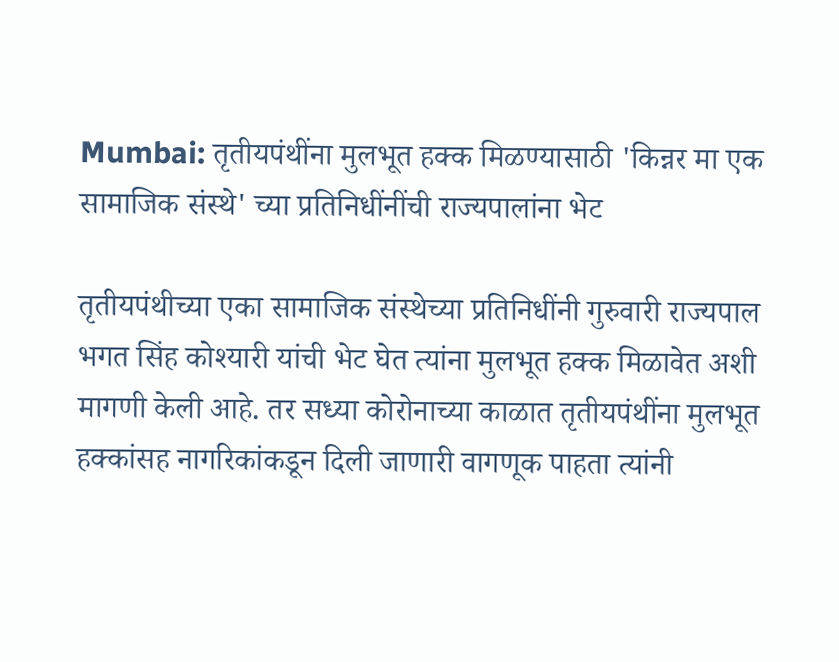Mumbai: तृतीयपंथींना मुलभूत हक्क मिळण्यासाठी 'किन्नर मा एक सामाजिक संस्थे' च्या प्रतिनिधींनींची राज्यपालांना भेट

तृतीयपंथीच्या एका सामाजिक संस्थेच्या प्रतिनिधींनी गुरुवारी राज्यपाल भगत सिंह कोश्यारी यांची भेट घेत त्यांना मुलभूत हक्क मिळावेत अशी मागणी केली आहे. तर सध्या कोरोनाच्या काळात तृतीयपंथींना मुलभूत हक्कांसह नागरिकांकडून दिली जाणारी वागणूक पाहता त्यांनी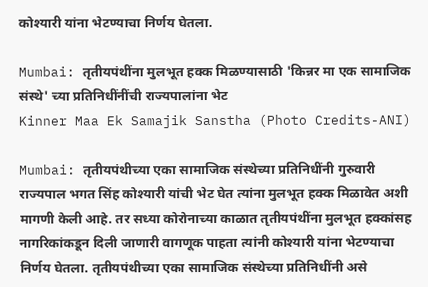कोश्यारी यांना भेटण्याचा निर्णय घेतला.

Mumbai: तृतीयपंथींना मुलभूत हक्क मिळण्यासाठी 'किन्नर मा एक सामाजिक संस्थे' च्या प्रतिनिधींनींची राज्यपालांना भेट
Kinner Maa Ek Samajik Sanstha (Photo Credits-ANI)

Mumbai: तृतीयपंथीच्या एका सामाजिक संस्थेच्या प्रतिनिधींनी गुरुवारी राज्यपाल भगत सिंह कोश्यारी यांची भेट घेत त्यांना मुलभूत हक्क मिळावेत अशी मागणी केली आहे. तर सध्या कोरोनाच्या काळात तृतीयपंथींना मुलभूत हक्कांसह नागरिकांकडून दिली जाणारी वागणूक पाहता त्यांनी कोश्यारी यांना भेटण्याचा निर्णय घेतला. तृतीयपंथीच्या एका सामाजिक संस्थेच्या प्रतिनिधींनी असे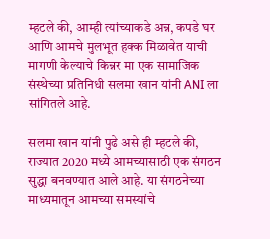म्हटले की, आम्ही त्यांच्याकडे अन्न, कपडे घर आणि आमचे मुलभूत हक्क मिळावेत याची मागणी केल्याचे किन्नर मा एक सामाजिक संस्थेच्या प्रतिनिधी सलमा खान यांनी ANI ला सांगितले आहे.

सलमा खान यांनी पुढे असे ही म्हटले की, राज्यात 2020 मध्ये आमच्यासाठी एक संगठन सुद्धा बनवण्यात आले आहे. या संगठनेच्या माध्यमातून आमच्या समस्यांचे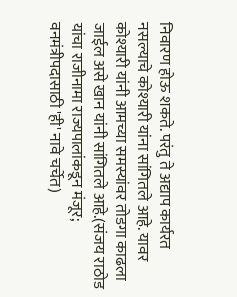निवारण होऊ शकते. परंतु ते अद्याप कार्यरत नसल्याचे कोश्यारी यांना सांगितले आहे. यावर कोश्यारी यांनी आमच्या समस्यांवर तोडगा काढला जाईल असे खान यांनी सांगितले आहे.(संजय राठोड यांचा राजीनामा राज्यपालांकडून मंजूर; वनमंत्रीपदासाठी 'ही' नावे चर्चेत)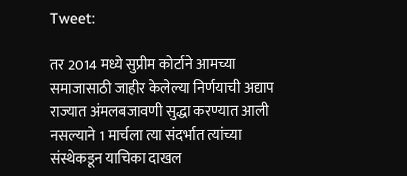Tweet:

तर 2014 मध्ये सुप्रीम कोर्टाने आमच्या समाजासाठी जाहीर केलेल्या निर्णयाची अद्याप राज्यात अंमलबजावणी सुद्धा करण्यात आली नसल्याने 1 मार्चला त्या संदर्भात त्यांच्या संस्थेकडून याचिका दाखल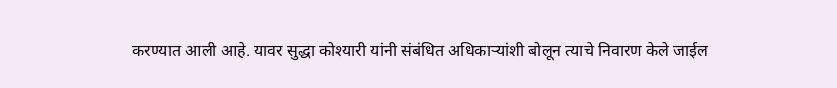करण्यात आली आहे. यावर सुद्धा कोश्यारी यांनी संबंधित अधिकाऱ्यांशी बोलून त्याचे निवारण केले जाईल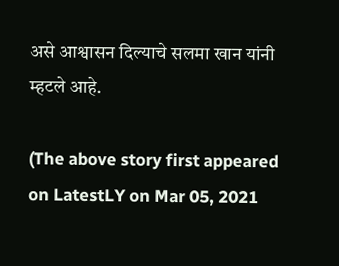असे आश्वासन दिल्याचे सलमा खान यांनी म्हटले आहे.

(The above story first appeared on LatestLY on Mar 05, 2021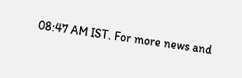08:47 AM IST. For more news and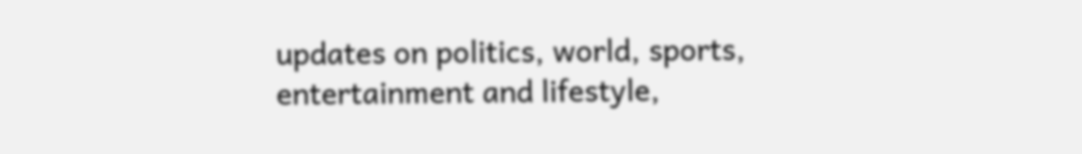updates on politics, world, sports, entertainment and lifestyle,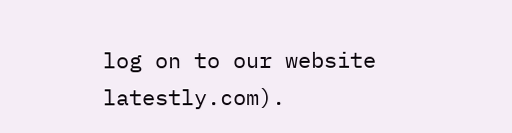log on to our website latestly.com).